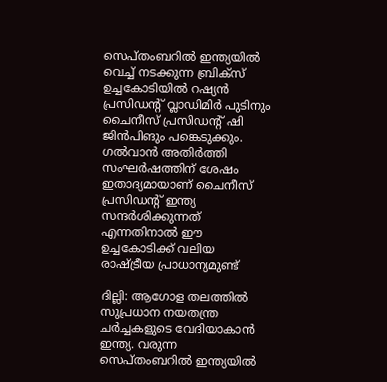സെപ്തംബറിൽ ഇന്ത്യയിൽ വെച്ച് നടക്കുന്ന ബ്രിക്സ് ഉച്ചകോടിയിൽ റഷ്യൻ പ്രസിഡന്റ് വ്ലാഡിമിർ പുടിനും ചൈനീസ് പ്രസിഡന്റ് ഷി ജിൻപിങും പങ്കെടുക്കും. ഗൽവാൻ അതിർത്തി സംഘർഷത്തിന് ശേഷം ഇതാദ്യമായാണ് ചൈനീസ് പ്രസിഡന്റ് ഇന്ത്യ സന്ദർശിക്കുന്നത് എന്നതിനാൽ ഈ ഉച്ചകോടിക്ക് വലിയ രാഷ്ട്രീയ പ്രാധാന്യമുണ്ട്

ദില്ലി: ആഗോള തലത്തിൽ സുപ്രധാന നയതന്ത്ര ചർച്ചകളുടെ വേദിയാകാൻ ഇന്ത്യ. വരുന്ന സെപ്തംബറിൽ ഇന്ത്യയിൽ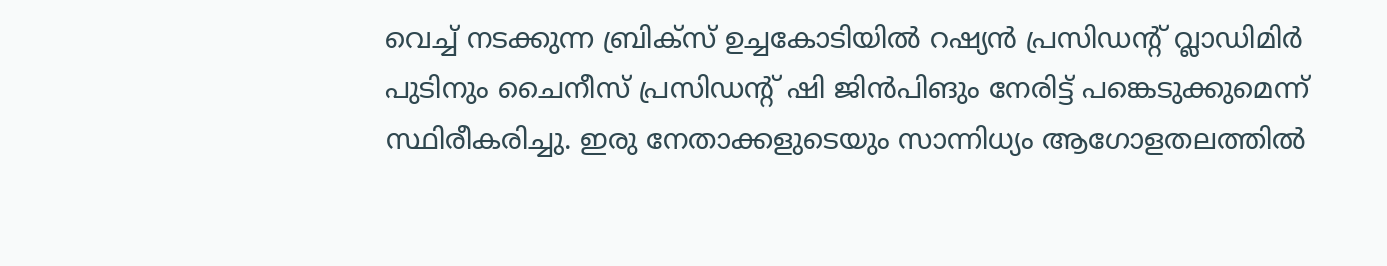വെച്ച് നടക്കുന്ന ബ്രിക്സ് ഉച്ചകോടിയിൽ റഷ്യൻ പ്രസിഡന്റ് വ്ലാഡിമിർ പുടിനും ചൈനീസ് പ്രസിഡന്റ് ഷി ജിൻപിങും നേരിട്ട് പങ്കെടുക്കുമെന്ന് സ്ഥിരീകരിച്ചു. ഇരു നേതാക്കളുടെയും സാന്നിധ്യം ആഗോളതലത്തിൽ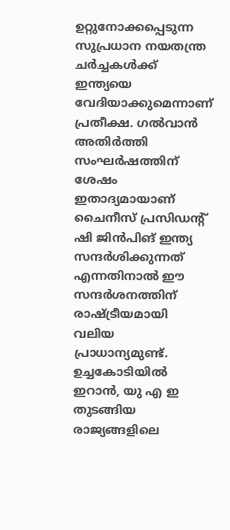ഉറ്റുനോക്കപ്പെടുന്ന സുപ്രധാന നയതന്ത്ര ചർച്ചകൾക്ക് ഇന്ത്യയെ വേദിയാക്കുമെന്നാണ് പ്രതീക്ഷ. ഗൽവാൻ അതിർത്തി സംഘർഷത്തിന് ശേഷം ഇതാദ്യമായാണ് ചൈനീസ് പ്രസിഡന്റ് ഷി ജിൻപിങ് ഇന്ത്യ സന്ദർശിക്കുന്നത് എന്നതിനാൽ ഈ സന്ദർശനത്തിന് രാഷ്ട്രീയമായി വലിയ പ്രാധാന്യമുണ്ട്. ഉച്ചകോടിയിൽ ഇറാൻ, യു എ ഇ തുടങ്ങിയ രാജ്യങ്ങളിലെ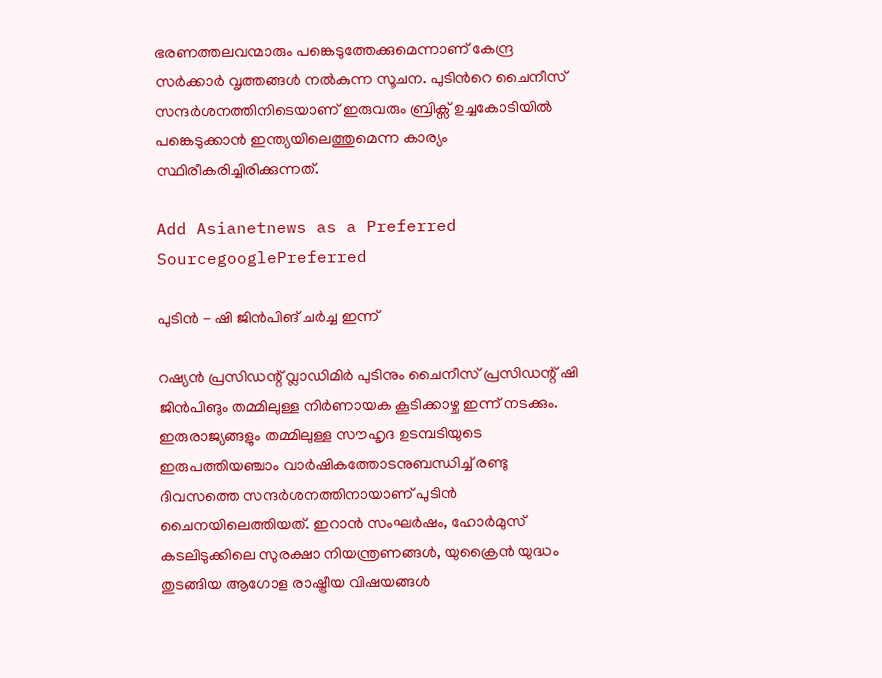ഭരണത്തലവന്മാരും പങ്കെടുത്തേക്കുമെന്നാണ് കേന്ദ്ര സർക്കാർ വൃത്തങ്ങൾ നൽകുന്ന സൂചന. പുടിന്‍റെ ചൈനീസ് സന്ദർശനത്തിനിടെയാണ് ഇരുവരും ബ്രിക്സ് ഉച്ചകോടിയിൽ പങ്കെടുക്കാൻ ഇന്ത്യയിലെത്തുമെന്ന കാര്യം സ്ഥിരീകരിച്ചിരിക്കുന്നത്.

Add Asianetnews as a Preferred SourcegooglePreferred

പുടിൻ - ഷി ജിൻപിങ് ചർച്ച ഇന്ന്

റഷ്യൻ പ്രസിഡന്റ് വ്ലാഡിമിർ പുടിനും ചൈനീസ് പ്രസിഡന്റ് ഷി ജിൻപിങും തമ്മിലുള്ള നിർണായക കൂടിക്കാഴ്ച ഇന്ന് നടക്കും. ഇരുരാജ്യങ്ങളും തമ്മിലുള്ള സൗഹൃദ ഉടമ്പടിയുടെ ഇരുപത്തിയഞ്ചാം വാർഷികത്തോടനുബന്ധിച്ച് രണ്ടു ദിവസത്തെ സന്ദർശനത്തിനായാണ് പുടിൻ ചൈനയിലെത്തിയത്. ഇറാൻ സംഘർഷം, ഹോർമുസ് കടലിടുക്കിലെ സുരക്ഷാ നിയന്ത്രണങ്ങൾ, യുക്രൈൻ യുദ്ധം തുടങ്ങിയ ആഗോള രാഷ്ട്രീയ വിഷയങ്ങൾ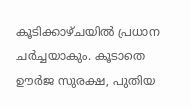കൂടിക്കാഴ്ചയിൽ പ്രധാന ചർച്ചയാകും. കൂടാതെ ഊർജ സുരക്ഷ, പുതിയ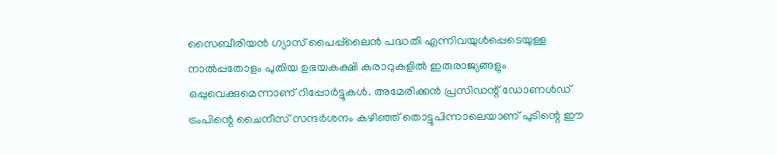സൈബീരിയൻ ഗ്യാസ് പൈപ്പ്‌ലൈൻ പദ്ധതി എന്നിവയുൾപ്പെടെയുള്ള നാൽപ്പതോളം പുതിയ ഉഭയകക്ഷി കരാറുകളിൽ ഇരുരാജ്യങ്ങളും ഒപ്പുവെക്കുമെന്നാണ് റിപ്പോർട്ടുകൾ. അമേരിക്കൻ പ്രസിഡന്റ് ഡോണൾഡ് ട്രംപിന്റെ ചൈനീസ് സന്ദർശനം കഴിഞ്ഞ് തൊട്ടുപിന്നാലെയാണ് പുടിന്റെ ഈ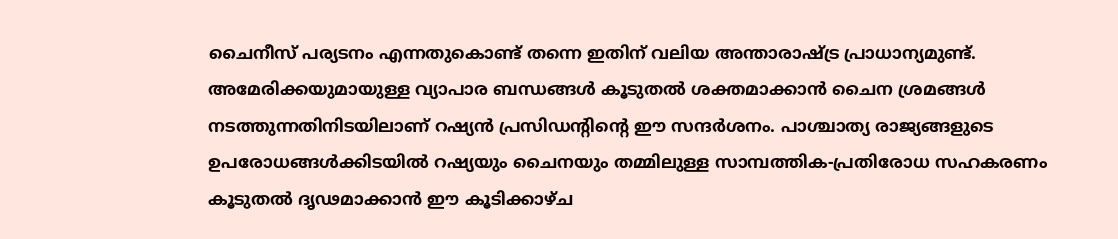ചൈനീസ് പര്യടനം എന്നതുകൊണ്ട് തന്നെ ഇതിന് വലിയ അന്താരാഷ്ട്ര പ്രാധാന്യമുണ്ട്. അമേരിക്കയുമായുള്ള വ്യാപാര ബന്ധങ്ങൾ കൂടുതൽ ശക്തമാക്കാൻ ചൈന ശ്രമങ്ങൾ നടത്തുന്നതിനിടയിലാണ് റഷ്യൻ പ്രസിഡന്റിന്റെ ഈ സന്ദർശനം. പാശ്ചാത്യ രാജ്യങ്ങളുടെ ഉപരോധങ്ങൾക്കിടയിൽ റഷ്യയും ചൈനയും തമ്മിലുള്ള സാമ്പത്തിക-പ്രതിരോധ സഹകരണം കൂടുതൽ ദൃഢമാക്കാൻ ഈ കൂടിക്കാഴ്ച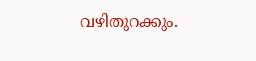വഴിതുറക്കും.